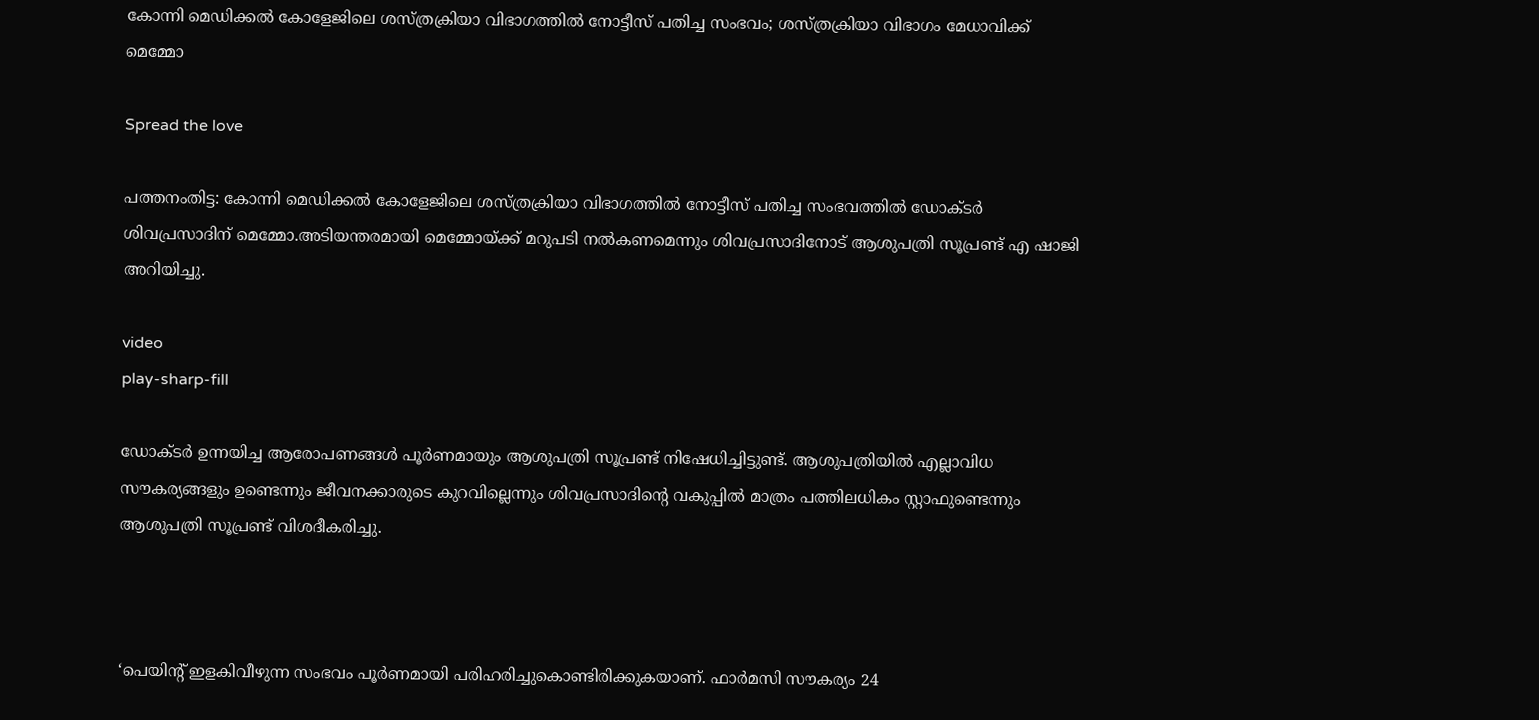കോന്നി മെഡിക്കല്‍ കോളേജിലെ ശസ്ത്രക്രിയാ വിഭാഗത്തില്‍ നോട്ടീസ് പതിച്ച സംഭവം; ശസ്ത്രക്രിയാ വിഭാഗം മേധാവിക്ക് മെമ്മോ

Spread the love

പത്തനംതിട്ട: കോന്നി മെഡിക്കല്‍ കോളേജിലെ ശസ്ത്രക്രിയാ വിഭാഗത്തില്‍ നോട്ടീസ് പതിച്ച സംഭവത്തില്‍ ഡോക്ടര്‍ ശിവപ്രസാദിന് മെമ്മോ.അടിയന്തരമായി മെമ്മോയ്ക്ക് മറുപടി നല്‍കണമെന്നും ശിവപ്രസാദിനോട് ആശുപത്രി സൂപ്രണ്ട് എ ഷാജി അറിയിച്ചു.

video
play-sharp-fill

ഡോക്ടര്‍ ഉന്നയിച്ച ആരോപണങ്ങള്‍ പൂര്‍ണമായും ആശുപത്രി സൂപ്രണ്ട് നിഷേധിച്ചിട്ടുണ്ട്. ആശുപത്രിയില്‍ എല്ലാവിധ സൗകര്യങ്ങളും ഉണ്ടെന്നും ജീവനക്കാരുടെ കുറവില്ലെന്നും ശിവപ്രസാദിന്റെ വകുപ്പില്‍ മാത്രം പത്തിലധികം സ്റ്റാഫുണ്ടെന്നും ആശുപത്രി സൂപ്രണ്ട് വിശദീകരിച്ചു.



‘പെയിന്റ് ഇളകിവീഴുന്ന സംഭവം പൂർണമായി പരിഹരിച്ചുകൊണ്ടിരിക്കുകയാണ്. ഫാർമസി സൗകര്യം 24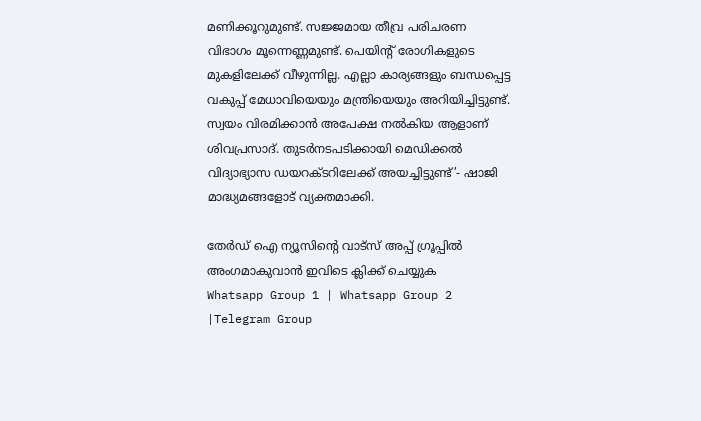മണിക്കൂറുമുണ്ട്. സജ്ജമായ തീവ്ര പരിചരണ വിഭാഗം മൂന്നെണ്ണമുണ്ട്. പെയിന്റ് രോഗികളുടെ മുകളിലേക്ക് വീഴുന്നില്ല. എല്ലാ കാര്യങ്ങളും ബന്ധപ്പെട്ട വകുപ്പ് മേധാവിയെയും മന്ത്രിയെയും അറിയിച്ചിട്ടുണ്ട്. സ്വയം വിരമിക്കാൻ അപേക്ഷ നല്‍കിയ ആളാണ് ശിവപ്രസാദ്. തുടർനടപടിക്കായി മെഡിക്കല്‍ വിദ്യാഭ്യാസ ഡയറക്ടറിലേക്ക് അയച്ചിട്ടുണ്ട്’- ഷാജി മാദ്ധ്യമങ്ങളോട് വ്യക്തമാക്കി.

തേർഡ് ഐ ന്യൂസിന്റെ വാട്സ് അപ്പ് ഗ്രൂപ്പിൽ അംഗമാകുവാൻ ഇവിടെ ക്ലിക്ക് ചെയ്യുക
Whatsapp Group 1 | Whatsapp Group 2 |Telegram Group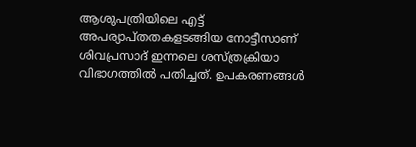ആശുപത്രിയിലെ എട്ട് അപര്യാപ്തതകളടങ്ങിയ നോട്ടീസാണ് ശിവപ്രസാദ് ഇന്നലെ ശസ്ത്രക്രിയാ വിഭാഗത്തില്‍ പതിച്ചത്. ഉപകരണങ്ങള്‍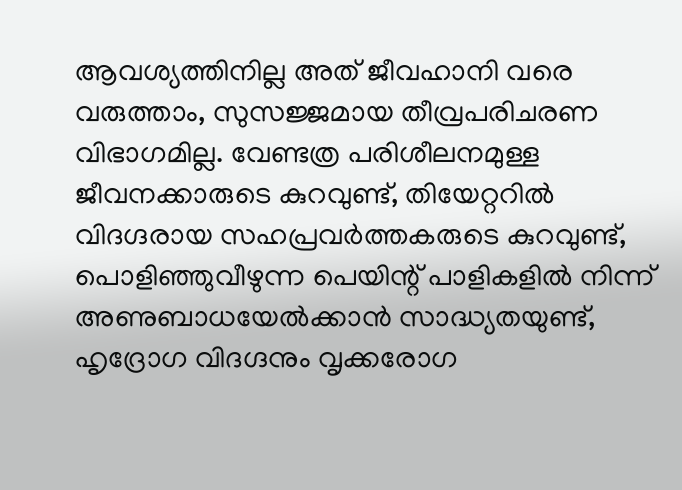ആവശ്യത്തിനില്ല അത് ജീവഹാനി വരെ വരുത്താം, സുസജ്ജമായ തീവ്രപരിചരണ വിഭാഗമില്ല. വേണ്ടത്ര പരിശീലനമുള്ള ജീവനക്കാരുടെ കുറവുണ്ട്, തിയേറ്ററില്‍ വിദഗ്ദരായ സഹപ്രവർത്തകരുടെ കുറവുണ്ട്, പൊളിഞ്ഞുവീഴുന്ന പെയിന്റ് പാളികളില്‍ നിന്ന് അണുബാധയേല്‍ക്കാൻ സാദ്ധ്യതയുണ്ട്, ഹൃദ്രോഗ വിദഗ്ദനും വൃക്കരോഗ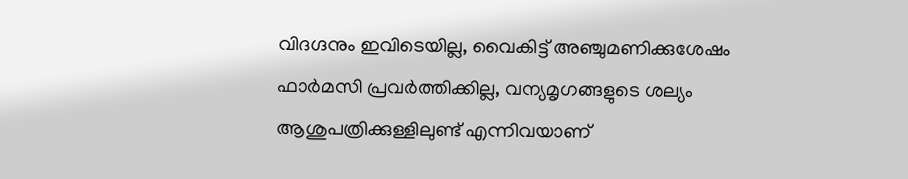വിദഗ്ദനും ഇവിടെയില്ല, വൈകിട്ട് അഞ്ചുമണിക്കുശേഷം ഫാർമസി പ്രവർത്തിക്കില്ല, വന്യമൃഗങ്ങളുടെ ശല്യം ആശുപത്രിക്കുള്ളിലുണ്ട് എന്നിവയാണ്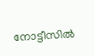നോട്ടീസില്‍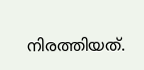നിരത്തിയത്.